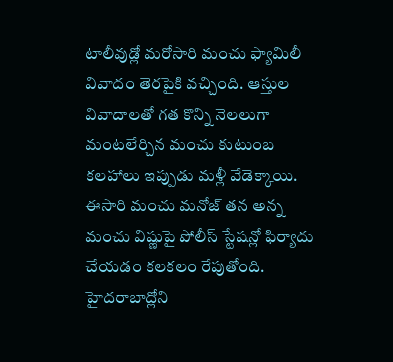టాలీవుడ్లో మరోసారి మంచు ఫ్యామిలీ వివాదం తెరపైకి వచ్చింది. ఆస్తుల వివాదాలతో గత కొన్ని నెలలుగా మంటలేర్చిన మంచు కుటుంబ కలహాలు ఇప్పుడు మళ్లీ వేడెక్కాయి. ఈసారి మంచు మనోజ్ తన అన్న మంచు విష్ణుపై పోలీస్ స్టేషన్లో ఫిర్యాదు చేయడం కలకలం రేపుతోంది. హైదరాబాద్లోని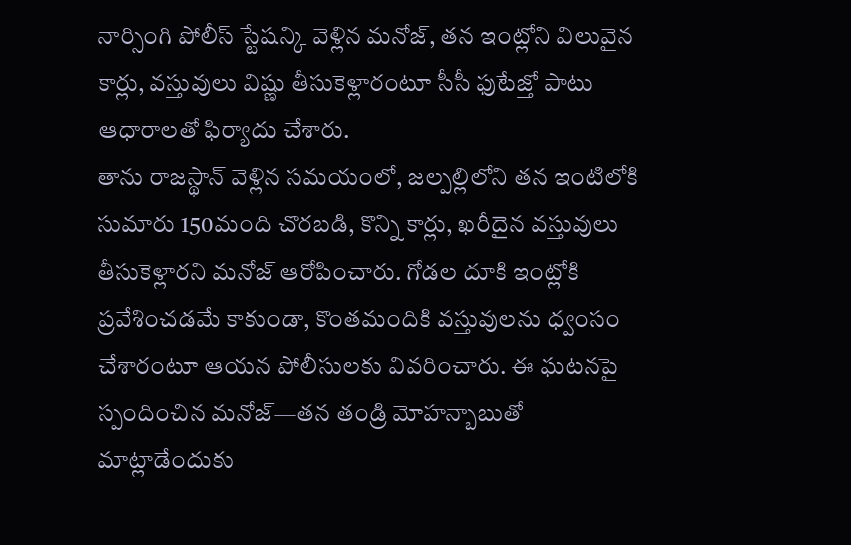నార్సింగి పోలీస్ స్టేషన్కి వెళ్లిన మనోజ్, తన ఇంట్లోని విలువైన కార్లు, వస్తువులు విష్ణు తీసుకెళ్లారంటూ సీసీ ఫుటేజ్తో పాటు ఆధారాలతో ఫిర్యాదు చేశారు.
తాను రాజస్థాన్ వెళ్లిన సమయంలో, జల్పల్లిలోని తన ఇంటిలోకి సుమారు 150మంది చొరబడి, కొన్ని కార్లు, ఖరీదైన వస్తువులు తీసుకెళ్లారని మనోజ్ ఆరోపించారు. గోడల దూకి ఇంట్లోకి ప్రవేశించడమే కాకుండా, కొంతమందికి వస్తువులను ధ్వంసం చేశారంటూ ఆయన పోలీసులకు వివరించారు. ఈ ఘటనపై స్పందించిన మనోజ్—తన తండ్రి మోహన్బాబుతో మాట్లాడేందుకు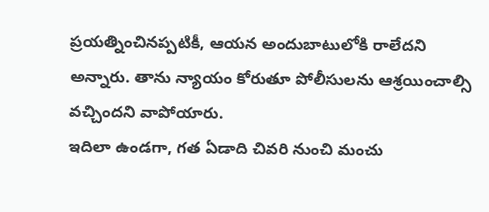ప్రయత్నించినప్పటికీ, ఆయన అందుబాటులోకి రాలేదని అన్నారు. తాను న్యాయం కోరుతూ పోలీసులను ఆశ్రయించాల్సి వచ్చిందని వాపోయారు.
ఇదిలా ఉండగా, గత ఏడాది చివరి నుంచి మంచు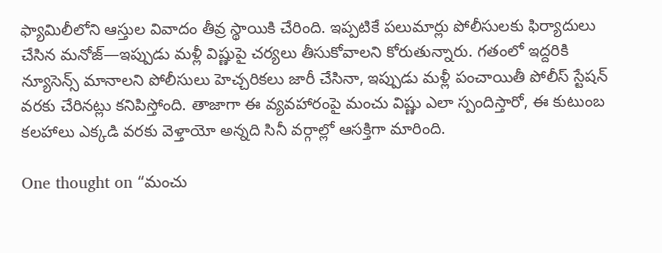ఫ్యామిలీలోని ఆస్తుల వివాదం తీవ్ర స్థాయికి చేరింది. ఇప్పటికే పలుమార్లు పోలీసులకు ఫిర్యాదులు చేసిన మనోజ్—ఇప్పుడు మళ్లీ విష్ణుపై చర్యలు తీసుకోవాలని కోరుతున్నారు. గతంలో ఇద్దరికి న్యూసెన్స్ మానాలని పోలీసులు హెచ్చరికలు జారీ చేసినా, ఇప్పుడు మళ్లీ పంచాయితీ పోలీస్ స్టేషన్ వరకు చేరినట్లు కనిపిస్తోంది. తాజాగా ఈ వ్యవహారంపై మంచు విష్ణు ఎలా స్పందిస్తారో, ఈ కుటుంబ కలహాలు ఎక్కడి వరకు వెళ్తాయో అన్నది సినీ వర్గాల్లో ఆసక్తిగా మారింది.

One thought on “మంచు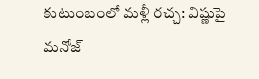కుటుంబంలో మళ్లీ రచ్చ: విష్ణుపై మనోజ్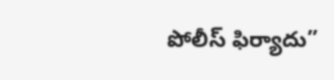పోలీస్ ఫిర్యాదు”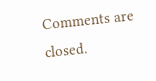Comments are closed.